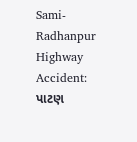Sami-Radhanpur Highway Accident: પાટણ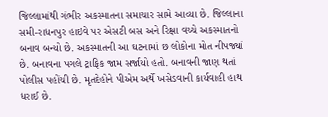જિલ્લામાંથી ગંભીર અકસ્માતના સમાચાર સામે આવ્યા છે. જિલ્લાના સમી-રાધનપુર હાઇવે પર એસટી બસ અને રિક્ષા વચ્ચે અકસ્માતનો બનાવ બન્યો છે. અકસ્માતની આ ઘટનામાં છ લોકોના મોત નીપજ્યાં છે. બનાવના પગલે ટ્રાફિક જામ સર્જાયો હતો. બનાવની જાણ થતાં પોલીસ પહોંચી છે. મૃતદેહોને પીએમ અર્થે ખસેડવાની કાર્યવાહી હાથ ધરાઈ છે.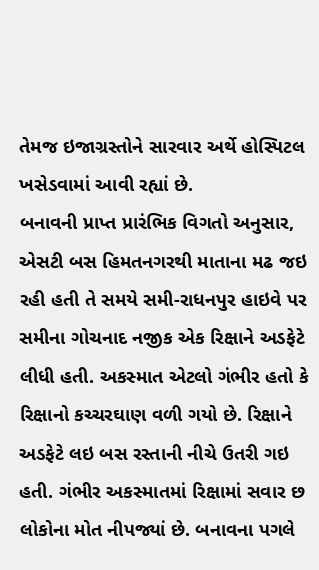તેમજ ઇજાગ્રસ્તોને સારવાર અર્થે હોસ્પિટલ ખસેડવામાં આવી રહ્યાં છે.
બનાવની પ્રાપ્ત પ્રારંભિક વિગતો અનુસાર, એસટી બસ હિમતનગરથી માતાના મઢ જઇ રહી હતી તે સમયે સમી-રાધનપુર હાઇવે પર સમીના ગોચનાદ નજીક એક રિક્ષાને અડફેટે લીધી હતી. અકસ્માત એટલો ગંભીર હતો કે રિક્ષાનો કચ્ચરઘાણ વળી ગયો છે. રિક્ષાને અડફેટે લઇ બસ રસ્તાની નીચે ઉતરી ગઇ હતી. ગંભીર અકસ્માતમાં રિક્ષામાં સવાર છ લોકોના મોત નીપજ્યાં છે. બનાવના પગલે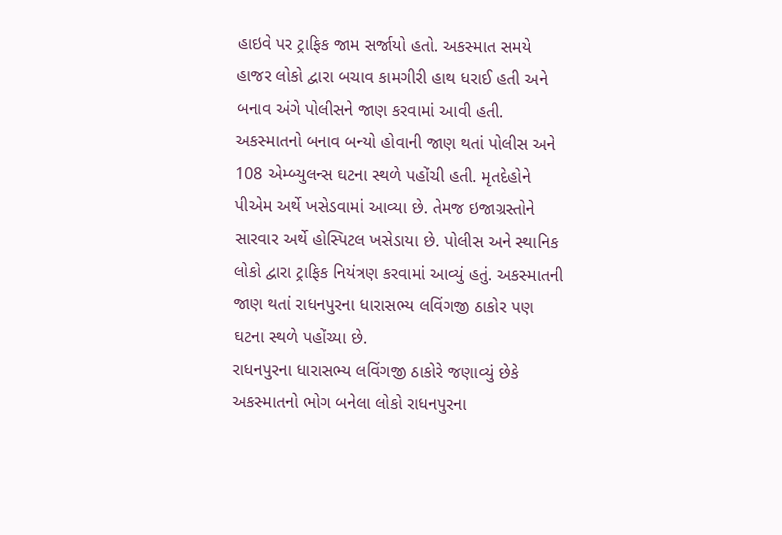હાઇવે પર ટ્રાફિક જામ સર્જાયો હતો. અકસ્માત સમયે હાજર લોકો દ્વારા બચાવ કામગીરી હાથ ધરાઈ હતી અને બનાવ અંગે પોલીસને જાણ કરવામાં આવી હતી.
અકસ્માતનો બનાવ બન્યો હોવાની જાણ થતાં પોલીસ અને 108 એમ્બ્યુલન્સ ઘટના સ્થળે પહોંચી હતી. મૃતદેહોને પીએમ અર્થે ખસેડવામાં આવ્યા છે. તેમજ ઇજાગ્રસ્તોને સારવાર અર્થે હોસ્પિટલ ખસેડાયા છે. પોલીસ અને સ્થાનિક લોકો દ્વારા ટ્રાફિક નિયંત્રણ કરવામાં આવ્યું હતું. અકસ્માતની જાણ થતાં રાધનપુરના ધારાસભ્ય લવિંગજી ઠાકોર પણ ઘટના સ્થળે પહોંચ્યા છે.
રાધનપુરના ધારાસભ્ય લવિંગજી ઠાકોરે જણાવ્યું છેકે અકસ્માતનો ભોગ બનેલા લોકો રાધનપુરના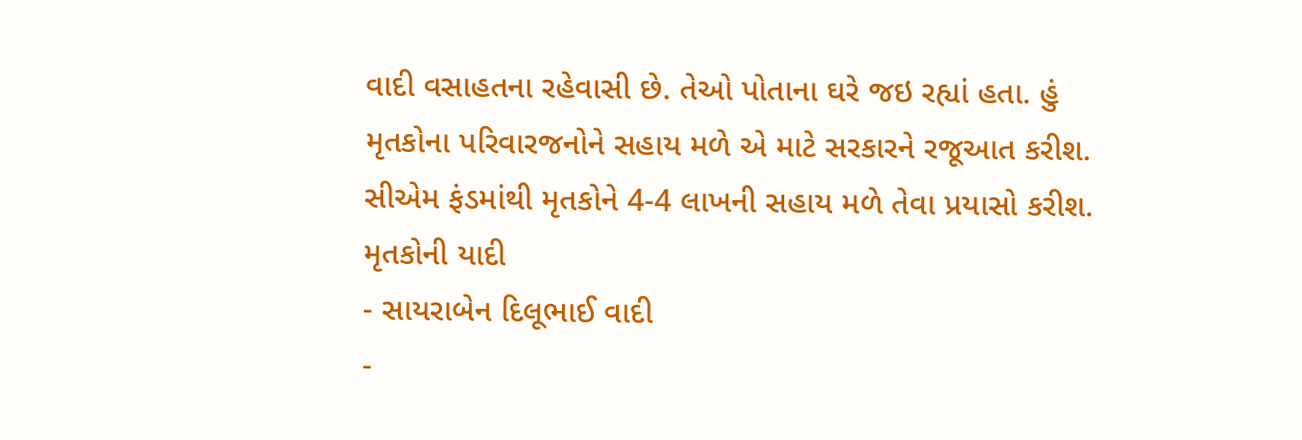વાદી વસાહતના રહેવાસી છે. તેઓ પોતાના ઘરે જઇ રહ્યાં હતા. હું મૃતકોના પરિવારજનોને સહાય મળે એ માટે સરકારને રજૂઆત કરીશ. સીએમ ફંડમાંથી મૃતકોને 4-4 લાખની સહાય મળે તેવા પ્રયાસો કરીશ.
મૃતકોની યાદી
- સાયરાબેન દિલૂભાઈ વાદી
-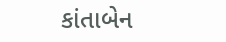કાંતાબેન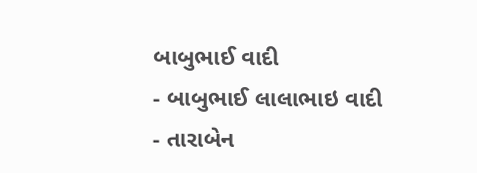બાબુભાઈ વાદી
- બાબુભાઈ લાલાભાઇ વાદી
- તારાબેન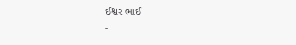ઈશ્વર ભાઈ
-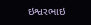ઇશ્વરભાઇ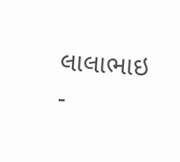લાલાભાઇ
-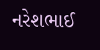નરેશભાઈ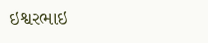ઇશ્વરભાઇ